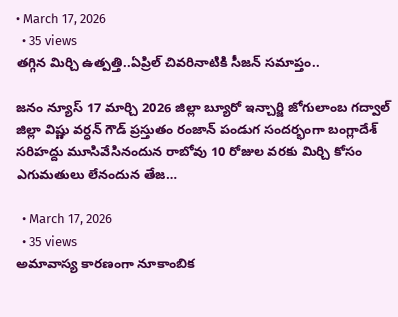• March 17, 2026
  • 35 views
తగ్గిన మిర్చి ఉత్పత్తి..ఏప్రిల్ చివరినాటికి సీజన్ సమాప్తం..

జనం న్యూస్ 17 మార్చి 2026 జిల్లా బ్యూరో ఇన్చార్జి జోగులాంబ గద్వాల్ జిల్లా విష్ణు వర్ధన్ గౌడ్ ప్రస్తుతం రంజాన్ పండుగ సందర్భంగా బంగ్లాదేశ్ సరిహద్దు మూసివేసినందున రాబోవు 10 రోజుల వరకు మిర్చి కోసం ఎగుమతులు లేనందున తేజ…

  • March 17, 2026
  • 35 views
అమావాస్య కారణంగా నూకాంబిక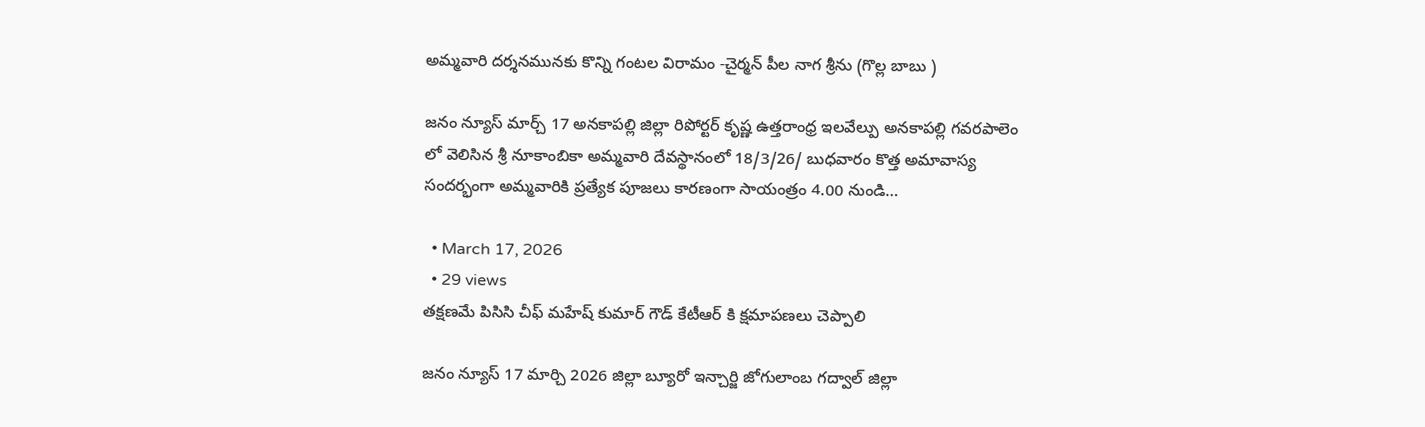అమ్మవారి దర్శనమునకు కొన్ని గంటల విరామం -చైర్మన్ పీల నాగ శ్రీను (గొల్ల బాబు )

జనం న్యూస్ మార్చ్ 17 అనకాపల్లి జిల్లా రిపోర్టర్ కృష్ణ ఉత్తరాంధ్ర ఇలవేల్పు అనకాపల్లి గవరపాలెం లో వెలిసిన శ్రీ నూకాంబికా అమ్మవారి దేవస్థానంలో 18/3/26/ బుధవారం కొత్త అమావాస్య సందర్భంగా అమ్మవారికి ప్రత్యేక పూజలు కారణంగా సాయంత్రం 4.00 నుండి…

  • March 17, 2026
  • 29 views
తక్షణమే పిసిసి చీఫ్ మహేష్ కుమార్ గౌడ్ కేటీఆర్ కి క్షమాపణలు చెప్పాలి

జనం న్యూస్ 17 మార్చి 2026 జిల్లా బ్యూరో ఇన్చార్జి జోగులాంబ గద్వాల్ జిల్లా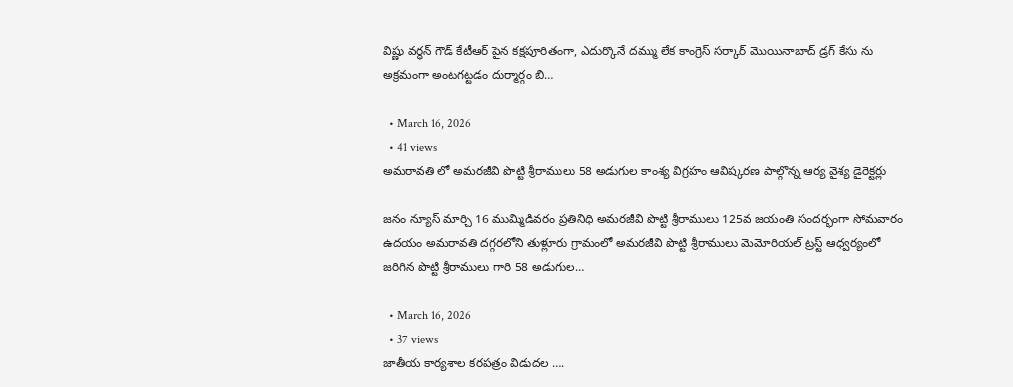విష్ణు వర్ధన్ గౌడ్ కేటీఆర్ పైన కక్షపూరితంగా, ఎదుర్కొనే దమ్ము లేక కాంగ్రెస్ సర్కార్ మొయినాబాద్ డ్రగ్ కేసు ను అక్రమంగా అంటగట్టడం దుర్మార్గం బి…

  • March 16, 2026
  • 41 views
అమరావతి లో అమరజీవి పొట్టి శ్రీరాములు 58 అడుగుల కాంశ్య విగ్రహం ఆవిష్కరణ పాల్గొన్న ఆర్య వైశ్య డైరెక్టర్లు

జనం న్యూస్ మార్చి 16 ముమ్మిడివరం ప్రతినిధి అమరజీవి పొట్టి శ్రీరాములు 125వ జయంతి సందర్భంగా సోమవారం ఉదయం అమరావతి దగ్గరలోని తుళ్లూరు గ్రామంలో అమరజీవి పొట్టి శ్రీరాములు మెమోరియల్ ట్రస్ట్ ఆధ్వర్యంలో జరిగిన పొట్టి శ్రీరాములు గారి 58 అడుగుల…

  • March 16, 2026
  • 37 views
జాతీయ కార్యశాల కరపత్రం విడుదల ….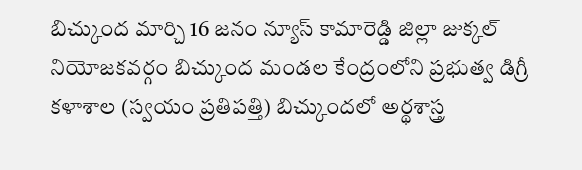బిచ్కుంద మార్చి 16 జనం న్యూస్ కామారెడ్డి జిల్లా జుక్కల్ నియోజకవర్గం బిచ్కుంద మండల కేంద్రంలోని ప్రభుత్వ డిగ్రీ కళాశాల (స్వయం ప్రతిపత్తి) బిచ్కుందలో అర్థశాస్త్ర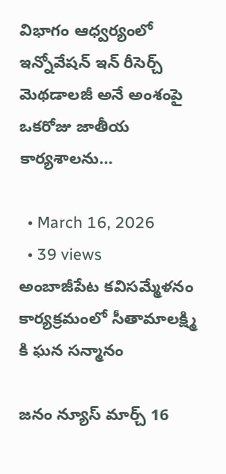విభాగం ఆధ్వర్యంలో ఇన్నోవేషన్ ఇన్ రీసెర్చ్ మెథడాలజీ అనే అంశంపై ఒకరోజు జాతీయ కార్యశాలను…

  • March 16, 2026
  • 39 views
అంబాజీపేట కవిసమ్మేళనం కార్యక్రమంలో సీతామాలక్ష్మి కి ఘన సన్మానం

జనం న్యూస్ మార్చ్ 16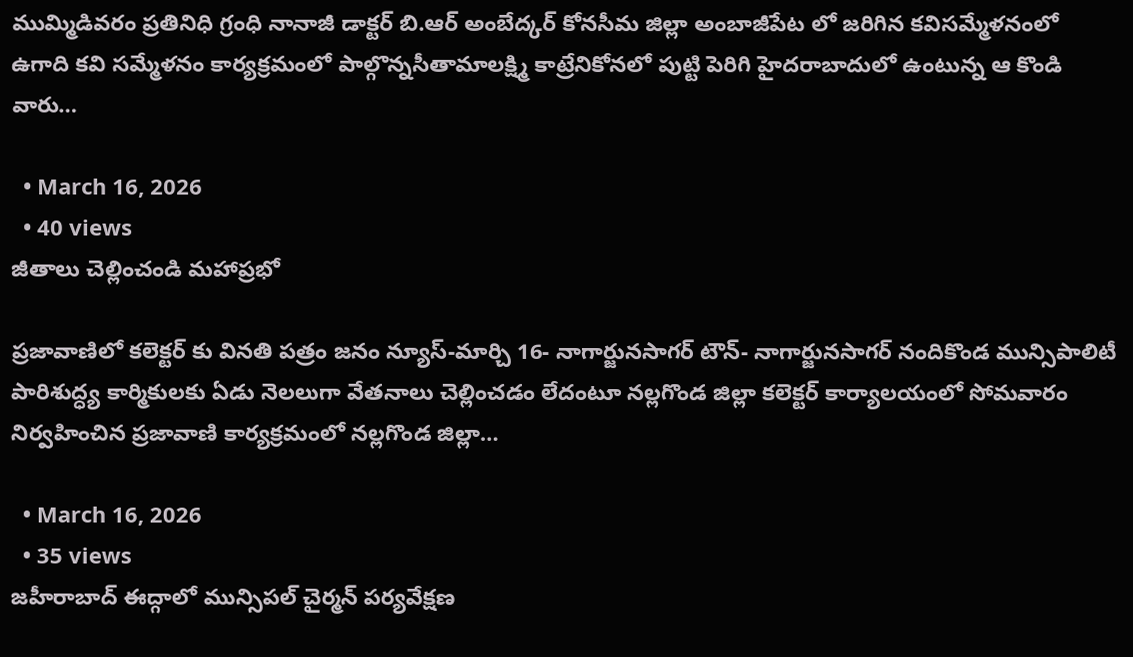ముమ్మిడివరం ప్రతినిధి గ్రంధి నానాజీ డాక్టర్ బి.ఆర్ అంబేద్కర్ కోనసీమ జిల్లా అంబాజీపేట లో జరిగిన కవిసమ్మేళనంలో ఉగాది కవి సమ్మేళనం కార్యక్రమంలో పాల్గొన్నసీతామాలక్ష్మి కాట్రేనికోనలో పుట్టి పెరిగి హైదరాబాదులో ఉంటున్న ఆ కొండి వారు…

  • March 16, 2026
  • 40 views
జీతాలు చెల్లించండి మహాప్రభో

ప్రజావాణిలో కలెక్టర్ కు వినతి పత్రం జనం న్యూస్-మార్చి 16- నాగార్జునసాగర్ టౌన్- నాగార్జునసాగర్ నందికొండ మున్సిపాలిటీ పారిశుద్ధ్య కార్మికులకు ఏడు నెలలుగా వేతనాలు చెల్లించడం లేదంటూ నల్లగొండ జిల్లా కలెక్టర్ కార్యాలయంలో సోమవారం నిర్వహించిన ప్రజావాణి కార్యక్రమంలో నల్లగొండ జిల్లా…

  • March 16, 2026
  • 35 views
జహీరాబాద్ ఈద్గాలో మున్సిపల్ చైర్మన్ పర్యవేక్షణ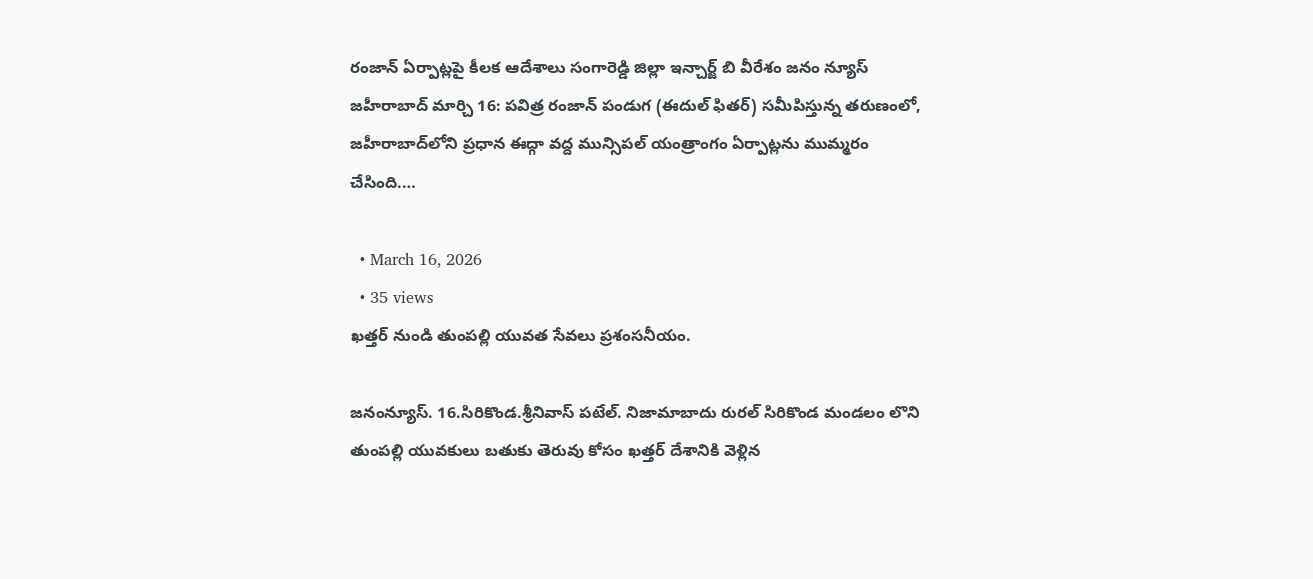రంజాన్ ఏర్పాట్లపై కీలక ఆదేశాలు సంగారెడ్డి జిల్లా ఇన్చార్జ్ బి వీరేశం జనం న్యూస్ జహీరాబాద్ మార్చి 16: పవిత్ర రంజాన్ పండుగ (ఈదుల్ ఫితర్) సమీపిస్తున్న తరుణంలో, జహీరాబాద్‌లోని ప్రధాన ఈద్గా వద్ద మున్సిపల్ యంత్రాంగం ఏర్పాట్లను ముమ్మరం చేసింది.…

  • March 16, 2026
  • 35 views
ఖత్తర్ నుండి తుంపల్లి యువత సేవలు ప్రశంసనీయం.

జనంన్యూస్. 16.సిరికొండ.శ్రీనివాస్ పటేల్. నిజామాబాదు రురల్ సిరికొండ మండలం లొని తుంపల్లి యువకులు బతుకు తెరువు కోసం ఖత్తర్ దేశానికి వెళ్లిన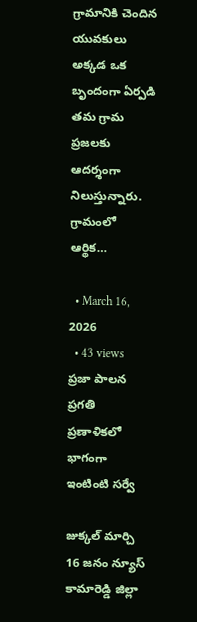గ్రామానికి చెందిన యువకులు అక్కడ ఒక బృందంగా ఏర్పడి తమ గ్రామ ప్రజలకు ఆదర్శంగా నిలుస్తున్నారు. గ్రామంలో ఆర్థిక…

  • March 16, 2026
  • 43 views
ప్రజా పాలన ప్రగతి ప్రణాళికలో భాగంగా ఇంటింటి సర్వే

జుక్కల్ మార్చి 16 జనం న్యూస్ కామారెడ్డి జిల్లా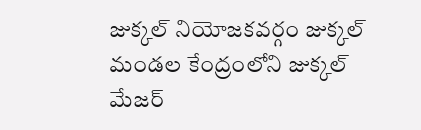జుక్కల్ నియోజకవర్గం జుక్కల్ మండల కేంద్రంలోని జుక్కల్ మేజర్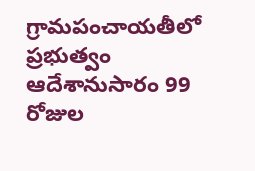గ్రామపంచాయతీలో ప్రభుత్వం ఆదేశానుసారం 99 రోజుల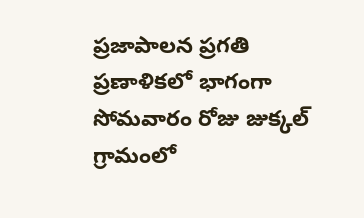ప్రజాపాలన ప్రగతి ప్రణాళికలో భాగంగా సోమవారం రోజు జుక్కల్ గ్రామంలో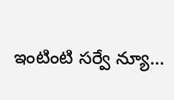ఇంటింటి సర్వే న్యూ…